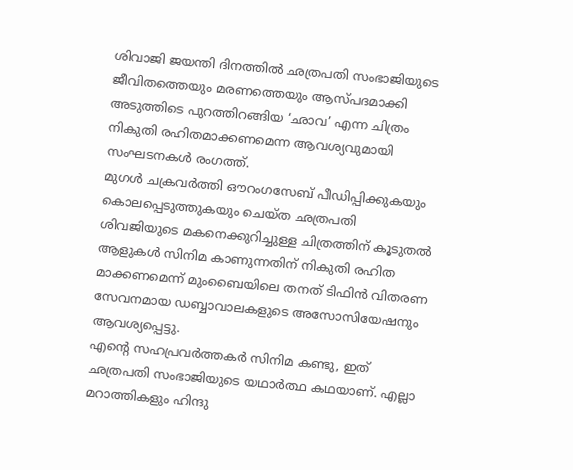ശിവാജി ജയന്തി ദിനത്തിൽ ഛത്രപതി സംഭാജിയുടെ ജീവിതത്തെയും മരണത്തെയും ആസ്പദമാക്കി അടുത്തിടെ പുറത്തിറങ്ങിയ ‘ഛാവ’ എന്ന ചിത്രം നികുതി രഹിതമാക്കണമെന്ന ആവശ്യവുമായി സംഘടനകൾ രംഗത്ത്.
മുഗൾ ചക്രവർത്തി ഔറംഗസേബ് പീഡിപ്പിക്കുകയും കൊലപ്പെടുത്തുകയും ചെയ്ത ഛത്രപതി ശിവജിയുടെ മകനെക്കുറിച്ചുള്ള ചിത്രത്തിന് കൂടുതൽ ആളുകൾ സിനിമ കാണുന്നതിന് നികുതി രഹിത മാക്കണമെന്ന് മുംബൈയിലെ തനത് ടിഫിൻ വിതരണ സേവനമായ ഡബ്ബാവാലകളുടെ അസോസിയേഷനും ആവശ്യപ്പെട്ടു.
എൻ്റെ സഹപ്രവർത്തകർ സിനിമ കണ്ടു, ഇത് ഛത്രപതി സംഭാജിയുടെ യഥാർത്ഥ കഥയാണ്. എല്ലാ മറാത്തികളും ഹിന്ദു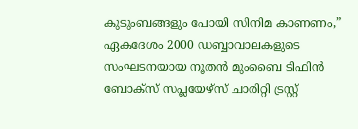കുടുംബങ്ങളും പോയി സിനിമ കാണണം,” ഏകദേശം 2000 ഡബ്ബാവാലകളുടെ സംഘടനയായ നൂതൻ മുംബൈ ടിഫിൻ ബോക്സ് സപ്ലയേഴ്സ് ചാരിറ്റി ട്രസ്റ്റ്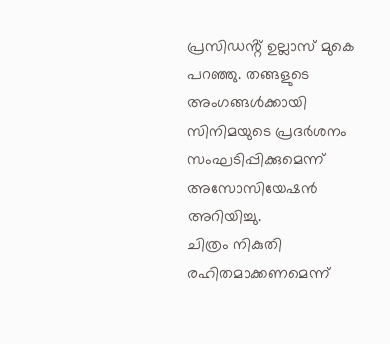പ്രസിഡൻ്റ് ഉല്ലാസ് മുകെ പറഞ്ഞു. തങ്ങളുടെ അംഗങ്ങൾക്കായി സിനിമയുടെ പ്രദർശനം സംഘടിപ്പിക്കുമെന്ന് അസോസിയേഷൻ അറിയിച്ചു.
ചിത്രം നികുതി രഹിതമാക്കണമെന്ന്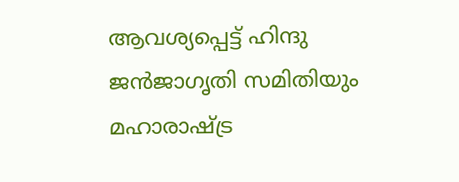ആവശ്യപ്പെട്ട് ഹിന്ദു ജൻജാഗൃതി സമിതിയും മഹാരാഷ്ട്ര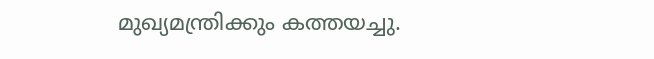മുഖ്യമന്ത്രിക്കും കത്തയച്ചു.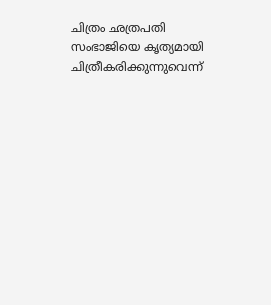ചിത്രം ഛത്രപതി സംഭാജിയെ കൃത്യമായി ചിത്രീകരിക്കുന്നുവെന്ന്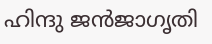ഹിന്ദു ജൻജാഗൃതി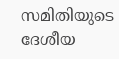സമിതിയുടെ ദേശീയ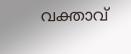വക്താവ്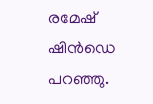രമേഷ് ഷിൻഡെ പറഞ്ഞു.